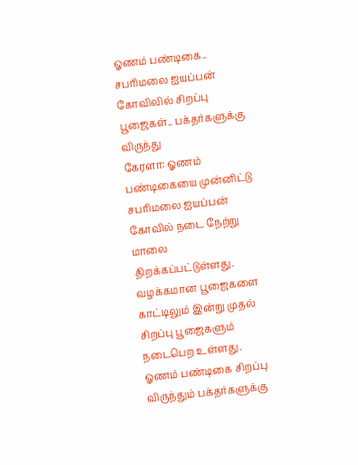ஓணம் பண்டிகை.. சபரிமலை ஐயப்பன் கோவிலில் சிறப்பு பூஜைகள்.. பக்தர்களுக்கு விருந்து
கேரளா: ஓணம் பண்டிகையை முன்னிட்டு சபரிமலை ஐயப்பன் கோவில் நடை நேற்று மாலை திறக்கப்பட்டுள்ளது. வழக்கமான பூஜைகளை காட்டிலும் இன்று முதல் சிறப்பு பூஜைகளும் நடைபெற உள்ளது. ஓணம் பண்டிகை சிறப்பு விருந்தும் பக்தர்களுக்கு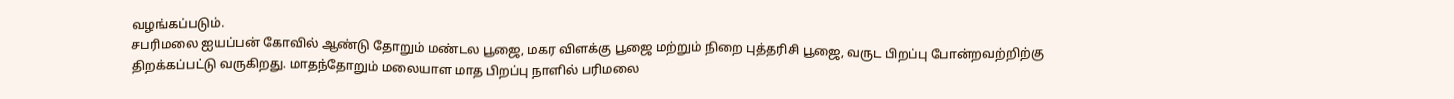வழங்கப்படும்.
சபரிமலை ஐயப்பன் கோவில் ஆண்டு தோறும் மண்டல பூஜை, மகர விளக்கு பூஜை மற்றும் நிறை புத்தரிசி பூஜை, வருட பிறப்பு போன்றவற்றிற்கு திறக்கப்பட்டு வருகிறது. மாதந்தோறும் மலையாள மாத பிறப்பு நாளில் பரிமலை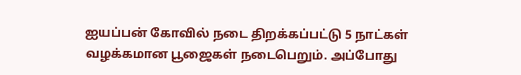ஐயப்பன் கோவில் நடை திறக்கப்பட்டு 5 நாட்கள் வழக்கமான பூஜைகள் நடைபெறும். அப்போது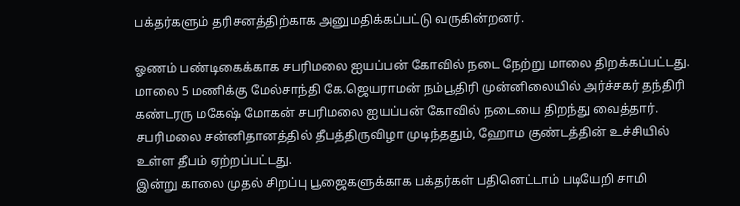பக்தர்களும் தரிசனத்திற்காக அனுமதிக்கப்பட்டு வருகின்றனர்.

ஓணம் பண்டிகைக்காக சபரிமலை ஐயப்பன் கோவில் நடை நேற்று மாலை திறக்கப்பட்டது. மாலை 5 மணிக்கு மேல்சாந்தி கே.ஜெயராமன் நம்பூதிரி முன்னிலையில் அர்ச்சகர் தந்திரி கண்டரரு மகேஷ் மோகன் சபரிமலை ஐயப்பன் கோவில் நடையை திறந்து வைத்தார். சபரிமலை சன்னிதானத்தில் தீபத்திருவிழா முடிந்ததும், ஹோம குண்டத்தின் உச்சியில் உள்ள தீபம் ஏற்றப்பட்டது.
இன்று காலை முதல் சிறப்பு பூஜைகளுக்காக பக்தர்கள் பதினெட்டாம் படியேறி சாமி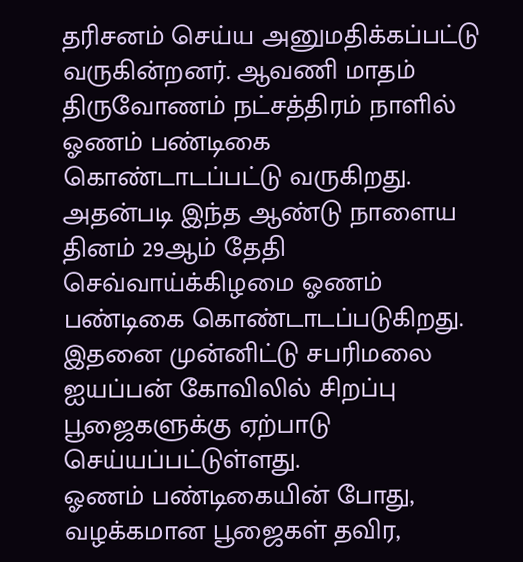தரிசனம் செய்ய அனுமதிக்கப்பட்டு வருகின்றனர். ஆவணி மாதம் திருவோணம் நட்சத்திரம் நாளில் ஓணம் பண்டிகை கொண்டாடப்பட்டு வருகிறது. அதன்படி இந்த ஆண்டு நாளைய தினம் 29ஆம் தேதி செவ்வாய்க்கிழமை ஓணம் பண்டிகை கொண்டாடப்படுகிறது. இதனை முன்னிட்டு சபரிமலை ஐயப்பன் கோவிலில் சிறப்பு பூஜைகளுக்கு ஏற்பாடு செய்யப்பட்டுள்ளது.
ஓணம் பண்டிகையின் போது, வழக்கமான பூஜைகள் தவிர,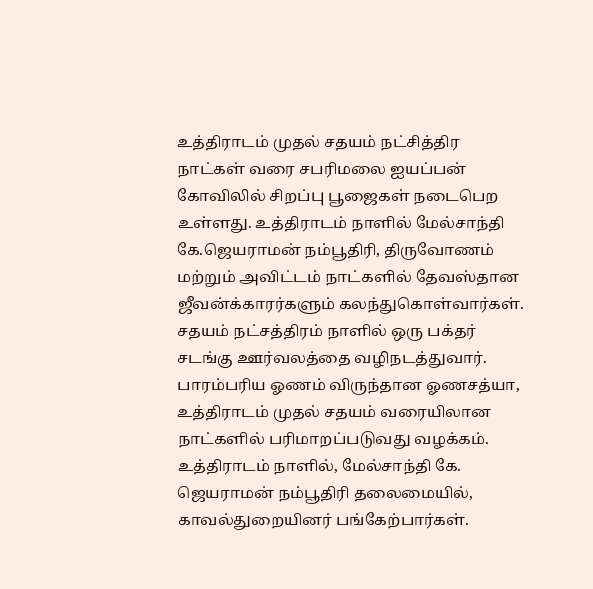உத்திராடம் முதல் சதயம் நட்சித்திர நாட்கள் வரை சபரிமலை ஐயப்பன் கோவிலில் சிறப்பு பூஜைகள் நடைபெற உள்ளது. உத்திராடம் நாளில் மேல்சாந்தி கே.ஜெயராமன் நம்பூதிரி, திருவோணம் மற்றும் அவிட்டம் நாட்களில் தேவஸ்தான ஜீவன்க்காரர்களும் கலந்துகொள்வார்கள். சதயம் நட்சத்திரம் நாளில் ஒரு பக்தர் சடங்கு ஊர்வலத்தை வழிநடத்துவார்.
பாரம்பரிய ஓணம் விருந்தான ஓணசத்யா, உத்திராடம் முதல் சதயம் வரையிலான நாட்களில் பரிமாறப்படுவது வழக்கம். உத்திராடம் நாளில், மேல்சாந்தி கே. ஜெயராமன் நம்பூதிரி தலைமையில், காவல்துறையினர் பங்கேற்பார்கள்.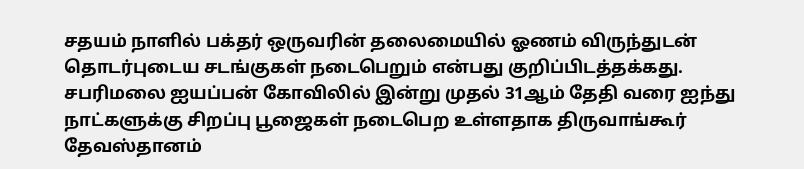சதயம் நாளில் பக்தர் ஒருவரின் தலைமையில் ஓணம் விருந்துடன் தொடர்புடைய சடங்குகள் நடைபெறும் என்பது குறிப்பிடத்தக்கது.
சபரிமலை ஐயப்பன் கோவிலில் இன்று முதல் 31ஆம் தேதி வரை ஐந்து நாட்களுக்கு சிறப்பு பூஜைகள் நடைபெற உள்ளதாக திருவாங்கூர் தேவஸ்தானம்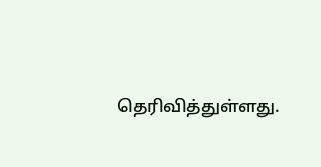தெரிவித்துள்ளது.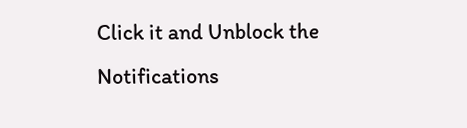Click it and Unblock the Notifications